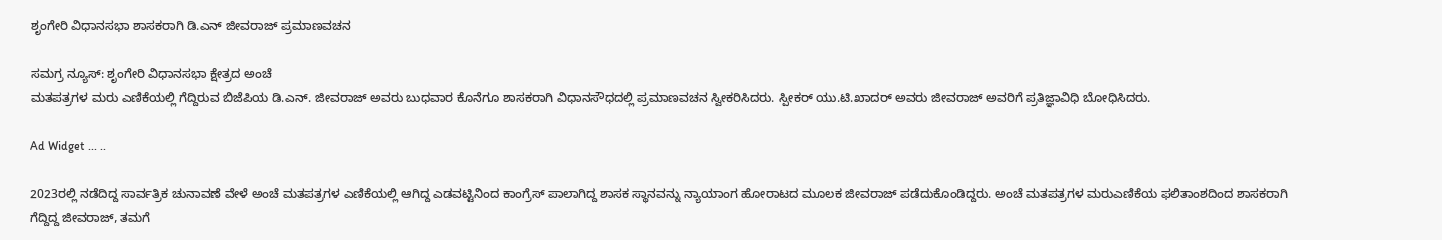ಶೃಂಗೇರಿ ವಿಧಾನಸಭಾ ಶಾಸಕರಾಗಿ ಡಿ.ಎನ್ ಜೀವರಾಜ್ ಪ್ರಮಾಣವಚನ

ಸಮಗ್ರ ನ್ಯೂಸ್: ಶೃಂಗೇರಿ ವಿಧಾನಸಭಾ ಕ್ಷೇತ್ರದ ಅಂಚೆ
ಮತಪತ್ರಗಳ ಮರು ಎಣಿಕೆಯಲ್ಲಿ ಗೆದ್ದಿರುವ ಬಿಜೆಪಿಯ ಡಿ.ಎನ್. ಜೀವರಾಜ್ ಅವರು ಬುಧವಾರ ಕೊನೆಗೂ ಶಾಸಕರಾಗಿ ವಿಧಾನಸೌಧದಲ್ಲಿ ಪ್ರಮಾಣವಚನ ಸ್ವೀಕರಿಸಿದರು. ಸ್ಪೀಕರ್ ಯು.ಟಿ.ಖಾದರ್ ಅವರು ಜೀವರಾಜ್‌ ಅವರಿಗೆ ಪ್ರತಿಜ್ಞಾವಿಧಿ ಬೋಧಿಸಿದರು.

Ad Widget ... ..

2023ರಲ್ಲಿ ನಡೆದಿದ್ದ ಸಾರ್ವತ್ರಿಕ ಚುನಾವಣೆ ವೇಳೆ ಅಂಚೆ ಮತಪತ್ರಗಳ ಎಣಿಕೆಯಲ್ಲಿ ಆಗಿದ್ದ ಎಡವಟ್ಟಿನಿಂದ ಕಾಂಗ್ರೆಸ್‌ ಪಾಲಾಗಿದ್ದ ಶಾಸಕ ಸ್ಥಾನವನ್ನು ನ್ಯಾಯಾಂಗ ಹೋರಾಟದ ಮೂಲಕ ಜೀವರಾಜ್‌ ಪಡೆದುಕೊಂಡಿದ್ದರು. ಅಂಚೆ ಮತಪತ್ರಗಳ ಮರುಎಣಿಕೆಯ ಫಲಿತಾಂಶದಿಂದ ಶಾಸಕರಾಗಿ ಗೆದ್ದಿದ್ದ ಜೀವರಾಜ್, ತಮಗೆ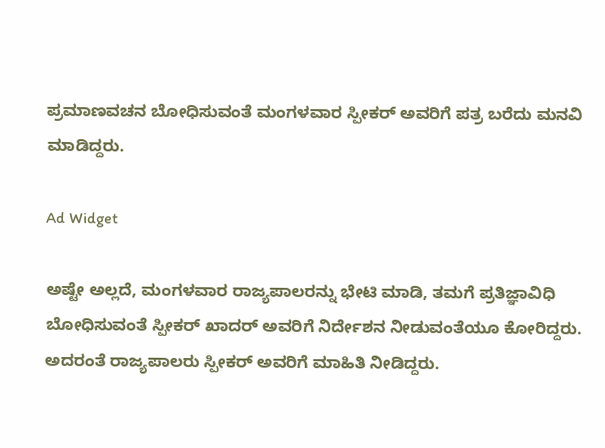ಪ್ರಮಾಣವಚನ ಬೋಧಿಸುವಂತೆ ಮಂಗಳವಾರ ಸ್ಪೀಕರ್‌ ಅವರಿಗೆ ಪತ್ರ ಬರೆದು ಮನವಿ ಮಾಡಿದ್ದರು.

Ad Widget

ಅಷ್ಟೇ ಅಲ್ಲದೆ, ಮಂಗಳವಾರ ರಾಜ್ಯಪಾಲರನ್ನು ಭೇಟಿ ಮಾಡಿ, ತಮಗೆ ಪ್ರತಿಜ್ಞಾವಿಧಿ ಬೋಧಿಸುವಂತೆ ಸ್ಪೀಕರ್‌ ಖಾದರ್‌ ಅವರಿಗೆ ನಿರ್ದೇಶನ ನೀಡುವಂತೆಯೂ ಕೋರಿದ್ದರು. ಅದರಂತೆ ರಾಜ್ಯಪಾಲರು ಸ್ಪೀಕರ್‌ ಅವರಿಗೆ ಮಾಹಿತಿ ನೀಡಿದ್ದರು.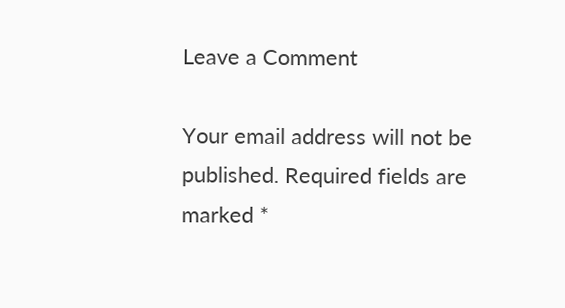Leave a Comment

Your email address will not be published. Required fields are marked *